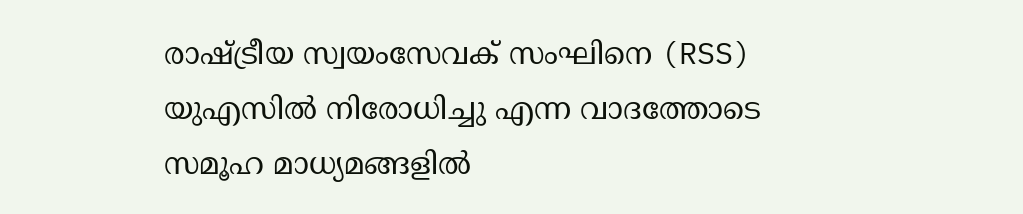രാഷ്ട്രീയ സ്വയംസേവക് സംഘിനെ (RSS) യുഎസിൽ നിരോധിച്ചു എന്ന വാദത്തോടെ സമൂഹ മാധ്യമങ്ങളിൽ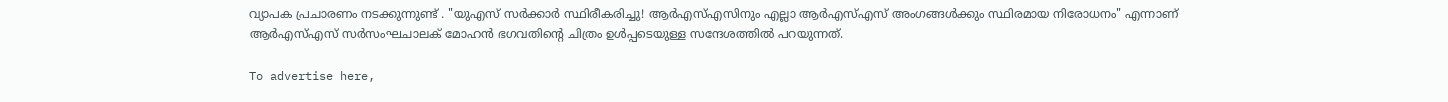വ്യാപക പ്രചാരണം നടക്കുന്നുണ്ട് . "യുഎസ് സർക്കാർ സ്ഥിരീകരിച്ചു! ആർഎസ്എസിനും എല്ലാ ആർഎസ്എസ് അംഗങ്ങൾക്കും സ്ഥിരമായ നിരോധനം" എന്നാണ് ആർഎസ്എസ് സർസംഘചാലക് മോഹൻ ഭഗവതിന്റെ ചിത്രം ഉൾപ്പടെയുള്ള സന്ദേശത്തിൽ പറയുന്നത്.

To advertise here,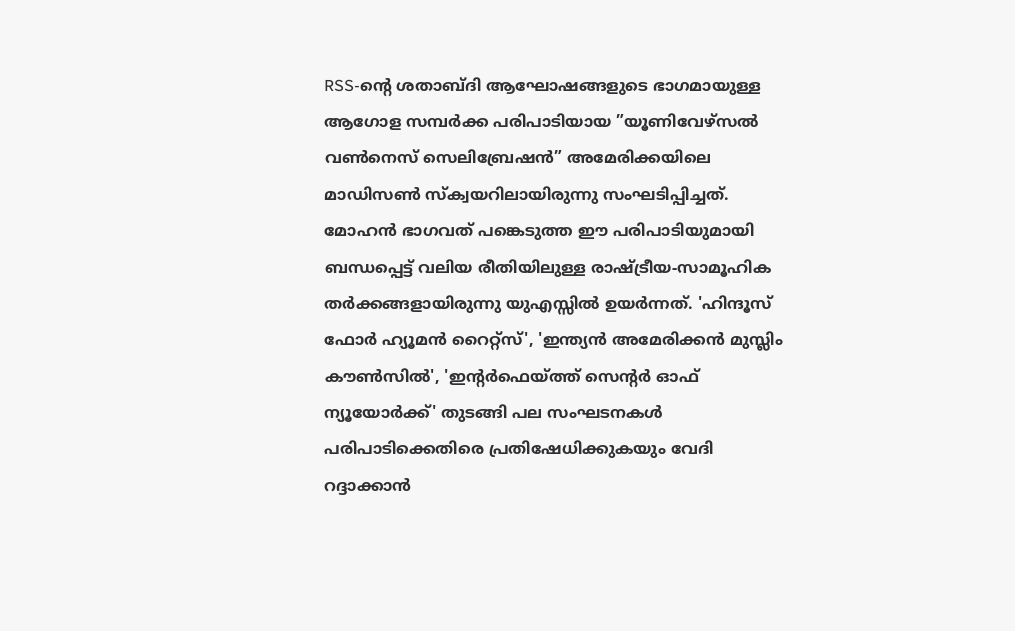RSS-ന്‍റെ ശതാബ്ദി ആഘോഷങ്ങളുടെ ഭാഗമായുള്ള ആഗോള സമ്പർക്ക പരിപാടിയായ ”യൂണിവേഴ്‌സൽ വൺനെസ് സെലിബ്രേഷൻ” അമേരിക്കയിലെ മാഡിസൺ സ്ക്വയറിലായിരുന്നു സംഘടിപ്പിച്ചത്. മോഹൻ ഭാഗവത് പങ്കെടുത്ത ഈ പരിപാടിയുമായി ബന്ധപ്പെട്ട് വലിയ രീതിയിലുള്ള രാഷ്ട്രീയ-സാമൂഹിക തർക്കങ്ങളായിരുന്നു യുഎസ്സിൽ ഉയർന്നത്. 'ഹിന്ദൂസ് ഫോർ ഹ്യൂമൻ റൈറ്റ്സ്', 'ഇന്ത്യൻ അമേരിക്കൻ മുസ്ലിം കൗൺസിൽ', 'ഇന്റർഫെയ്ത്ത് സെന്റർ ഓഫ് ന്യൂയോർക്ക്' തുടങ്ങി പല സംഘടനകൾ പരിപാടിക്കെതിരെ പ്രതിഷേധിക്കുകയും വേദി റദ്ദാക്കാൻ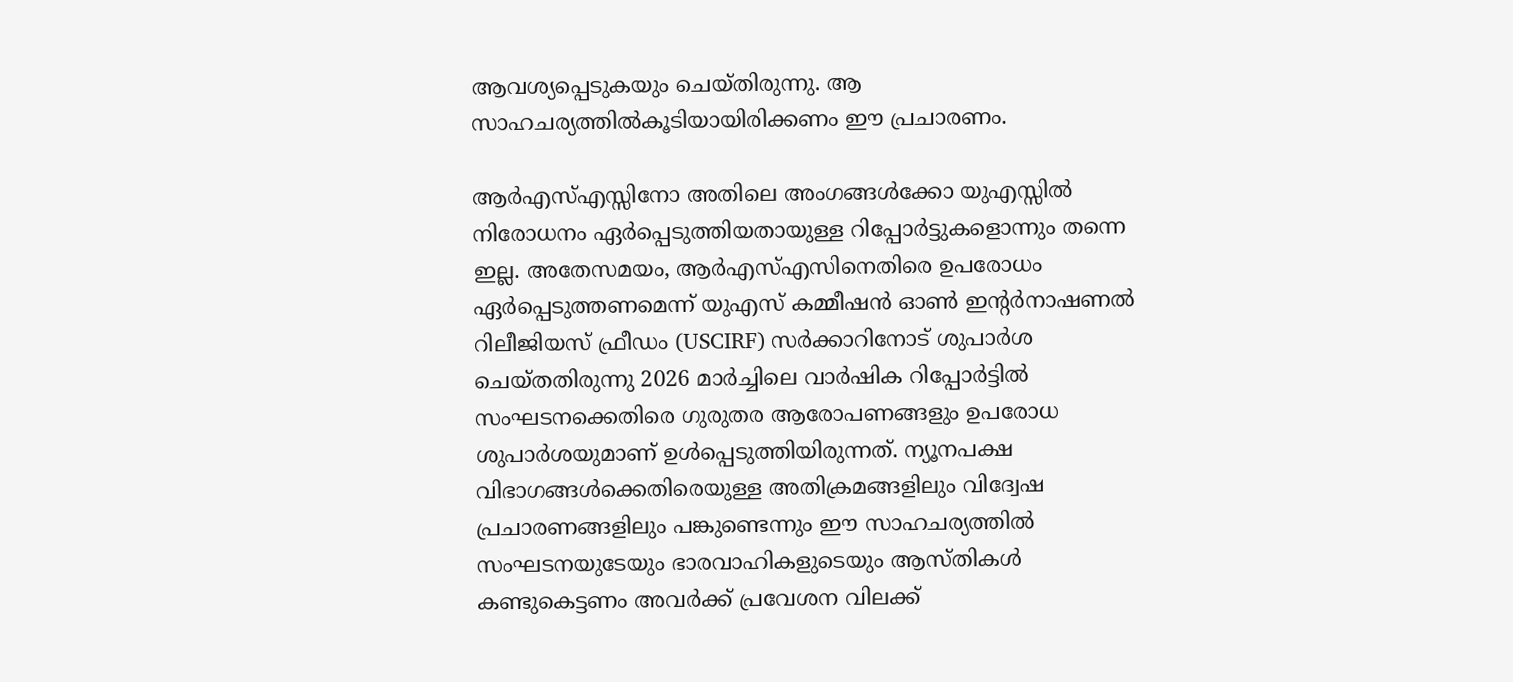ആവശ്യപ്പെടുകയും ചെയ്തിരുന്നു. ആ സാഹചര്യത്തിൽകൂടിയായിരിക്കണം ഈ പ്രചാരണം.

ആർഎസ്എസ്സിനോ അതിലെ അംഗങ്ങൾക്കോ യുഎസ്സിൽ നിരോധനം ഏർപ്പെടുത്തിയതായുള്ള റിപ്പോർട്ടുകളൊന്നും തന്നെ ഇല്ല. അതേസമയം, ആർഎസ്എസിനെതിരെ ഉപരോധം ഏർപ്പെടുത്തണമെന്ന് യുഎസ് കമ്മീഷൻ ഓൺ ഇന്റർനാഷണൽ റിലീജിയസ് ഫ്രീഡം (USCIRF) സർക്കാറിനോട് ശുപാർശ ചെയ്തതിരുന്നു 2026 മാർച്ചിലെ വാർഷിക റിപ്പോർട്ടിൽ സംഘടനക്കെതിരെ ഗുരുതര ആരോപണങ്ങളും ഉപരോധ ശുപാർശയുമാണ് ഉൾപ്പെടുത്തിയിരുന്നത്. ന്യൂനപക്ഷ വിഭാഗങ്ങൾക്കെതിരെയുള്ള അതിക്രമങ്ങളിലും വിദ്വേഷ പ്രചാരണങ്ങളിലും പങ്കുണ്ടെന്നും ഈ സാഹചര്യത്തിൽ സംഘടനയുടേയും ഭാരവാഹികളുടെയും ആസ്തികൾ കണ്ടുകെട്ടണം അവർക്ക് പ്രവേശന വിലക്ക്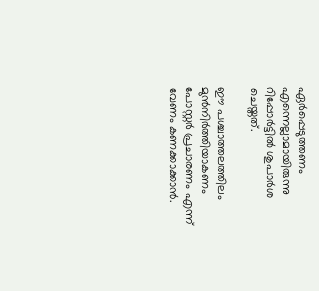ഏർപ്പെടുത്തണം എന്നെല്ലാമായിരുന്നു റിപ്പോർട്ടിൽ ശുപാർശ ചെയ്തത്.

ഈ പശ്ചാത്തലത്തിലം മുൻനിർത്തിയാകണം പോസ്റ്റർ പ്രചാരണം എന്ന് വേണം കണക്കാക്കാൻ.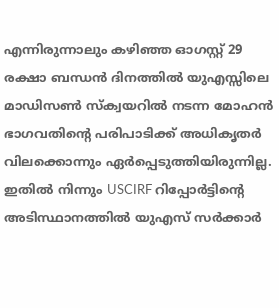എന്നിരുന്നാലും കഴിഞ്ഞ ഓഗസ്റ്റ് 29 രക്ഷാ ബന്ധൻ ദിനത്തിൽ യുഎസ്സിലെ മാഡിസൺ സ്ക്വയറിൽ നടന്ന മോഹൻ ഭാഗവതിന്‍റെ പരിപാടിക്ക് അധികൃതർ വിലക്കൊന്നും ഏർപ്പെടുത്തിയിരുന്നില്ല. ഇതിൽ നിന്നും USCIRF റിപ്പോർട്ടിന്‍റെ അടിസ്ഥാനത്തിൽ യുഎസ് സർക്കാർ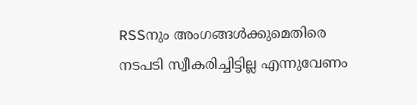RSSനും അംഗങ്ങൾക്കുമെതിരെ നടപടി സ്വീകരിച്ചിട്ടില്ല എന്നുവേണം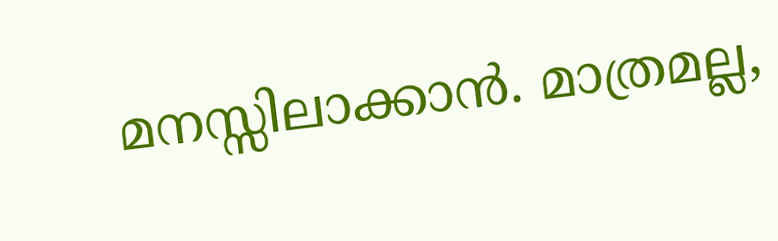മനസ്സിലാക്കാൻ. മാത്രമല്ല,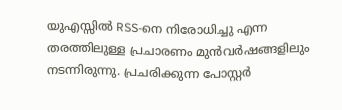യുഎസ്സിൽ RSS-നെ നിരോധിച്ചു എന്ന തരത്തിലുള്ള പ്രചാരണം മുൻവർഷങ്ങളിലും നടന്നിരുന്നു. പ്രചരിക്കുന്ന പോസ്റ്റർ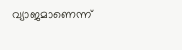വ്യാജമാണെന്ന്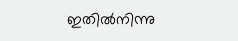ഇതിൽനിന്നു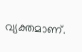വ്യക്തമാണ്.